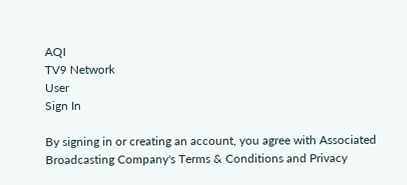AQI
TV9 Network
User
Sign In

By signing in or creating an account, you agree with Associated Broadcasting Company's Terms & Conditions and Privacy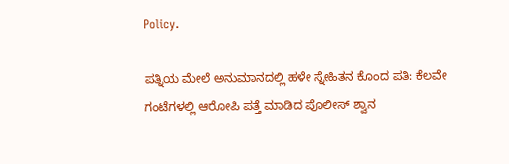Policy.

ಪತ್ನಿಯ ಮೇಲೆ ಅನುಮಾನದಲ್ಲಿ ಹಳೇ ಸ್ನೇಹಿತನ ಕೊಂದ ಪತಿ: ಕೆಲವೇ ಗಂಟೆಗಳಲ್ಲಿ ಆರೋಪಿ ಪತ್ತೆ ಮಾಡಿದ ಪೊಲೀಸ್ ಶ್ವಾನ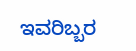ಇವರಿಬ್ಬರ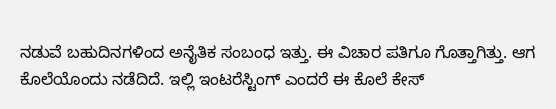ನಡುವೆ ಬಹುದಿನಗಳಿಂದ ಅನೈತಿಕ ಸಂಬಂಧ ಇತ್ತು. ಈ ವಿಚಾರ ಪತಿಗೂ ಗೊತ್ತಾಗಿತ್ತು. ಆಗ ಕೊಲೆಯೊಂದು ನಡೆದಿದೆ. ಇಲ್ಲಿ ಇಂಟರೆಸ್ಟಿಂಗ್ ಎಂದರೆ ಈ ಕೊಲೆ ಕೇಸ್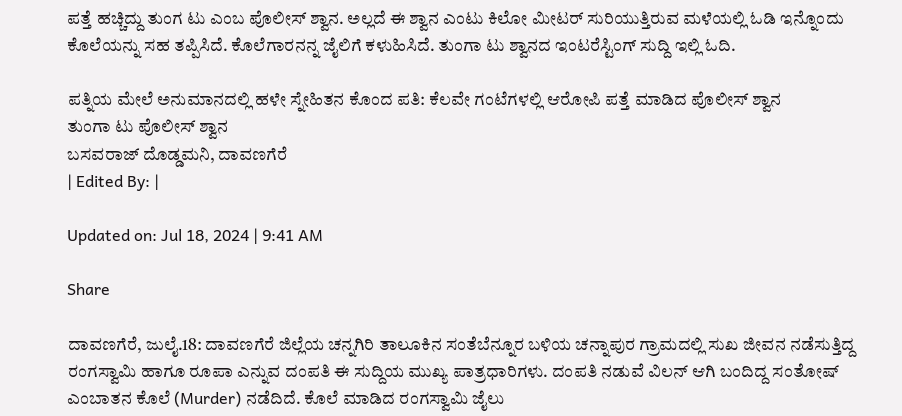ಪತ್ತೆ ಹಚ್ಚಿದ್ದು ತುಂಗ ಟು ಎಂಬ ಪೊಲೀಸ್ ಶ್ವಾನ. ಅಲ್ಲದೆ ಈ ಶ್ವಾನ ಎಂಟು ಕಿಲೋ ಮೀಟರ್ ಸುರಿಯುತ್ತಿರುವ ಮಳೆಯಲ್ಲಿ ಓಡಿ ಇನ್ನೊಂದು ಕೊಲೆಯನ್ನು ಸಹ ತಪ್ಪಿಸಿದೆ. ಕೊಲೆಗಾರನನ್ನ ಜೈಲಿಗೆ ಕಳುಹಿಸಿದೆ. ತುಂಗಾ ಟು ಶ್ವಾನದ ಇಂಟರೆಸ್ಟಿಂಗ್ ಸುದ್ದಿ ಇಲ್ಲಿ ಓದಿ.

ಪತ್ನಿಯ ಮೇಲೆ ಅನುಮಾನದಲ್ಲಿ ಹಳೇ ಸ್ನೇಹಿತನ ಕೊಂದ ಪತಿ: ಕೆಲವೇ ಗಂಟೆಗಳಲ್ಲಿ ಆರೋಪಿ ಪತ್ತೆ ಮಾಡಿದ ಪೊಲೀಸ್ ಶ್ವಾನ
ತುಂಗಾ ಟು ಪೊಲೀಸ್ ಶ್ವಾನ
ಬಸವರಾಜ್ ದೊಡ್ಡಮನಿ, ದಾವಣಗೆರೆ
| Edited By: |

Updated on: Jul 18, 2024 | 9:41 AM

Share

ದಾವಣಗೆರೆ, ಜುಲೈ.18: ದಾವಣಗೆರೆ ಜಿಲ್ಲೆಯ ಚನ್ನಗಿರಿ ತಾಲೂಕಿನ ಸಂತೆಬೆನ್ನೂರ ಬಳಿಯ ಚನ್ನಾಪುರ ಗ್ರಾಮದಲ್ಲಿ ಸುಖ ಜೀವನ ನಡೆಸುತ್ತಿದ್ದ ರಂಗಸ್ವಾಮಿ ಹಾಗೂ ರೂಪಾ ಎನ್ನುವ ದಂಪತಿ ಈ ಸುದ್ದಿಯ ಮುಖ್ಯ ಪಾತ್ರಧಾರಿಗಳು. ದಂಪತಿ ನಡುವೆ ವಿಲನ್ ಆಗಿ ಬಂದಿದ್ದ ಸಂತೋಷ್ ಎಂಬಾತನ ಕೊಲೆ (Murder) ನಡೆದಿದೆ. ಕೊಲೆ ಮಾಡಿದ ರಂಗಸ್ವಾಮಿ ಜೈಲು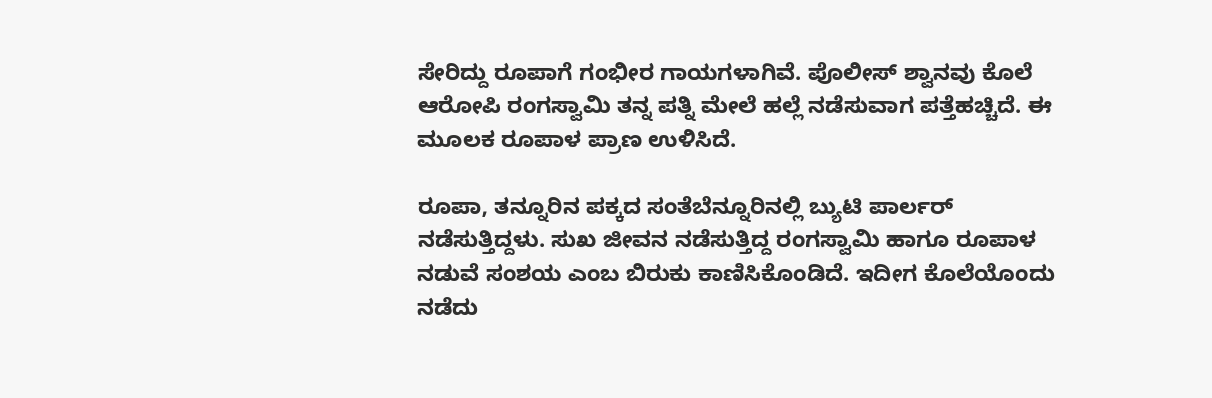ಸೇರಿದ್ದು ರೂಪಾಗೆ ಗಂಭೀರ ಗಾಯಗಳಾಗಿವೆ. ಪೊಲೀಸ್ ಶ್ವಾನವು ಕೊಲೆ ಆರೋಪಿ ರಂಗಸ್ವಾಮಿ ತನ್ನ ಪತ್ನಿ ಮೇಲೆ ಹಲ್ಲೆ ನಡೆಸುವಾಗ ಪತ್ತೆಹಚ್ಚಿದೆ. ಈ ಮೂಲಕ ರೂಪಾಳ ಪ್ರಾಣ ಉಳಿಸಿದೆ.

ರೂಪಾ, ತನ್ನೂರಿನ ಪಕ್ಕದ ಸಂತೆಬೆನ್ನೂರಿನಲ್ಲಿ ಬ್ಯುಟಿ ಪಾರ್ಲರ್ ನಡೆಸುತ್ತಿದ್ದಳು. ಸುಖ ಜೀವನ ನಡೆಸುತ್ತಿದ್ದ ರಂಗಸ್ವಾಮಿ ಹಾಗೂ ರೂಪಾಳ ನಡುವೆ ಸಂಶಯ ಎಂಬ ಬಿರುಕು ಕಾಣಿಸಿಕೊಂಡಿದೆ. ಇದೀಗ ಕೊಲೆಯೊಂದು ನಡೆದು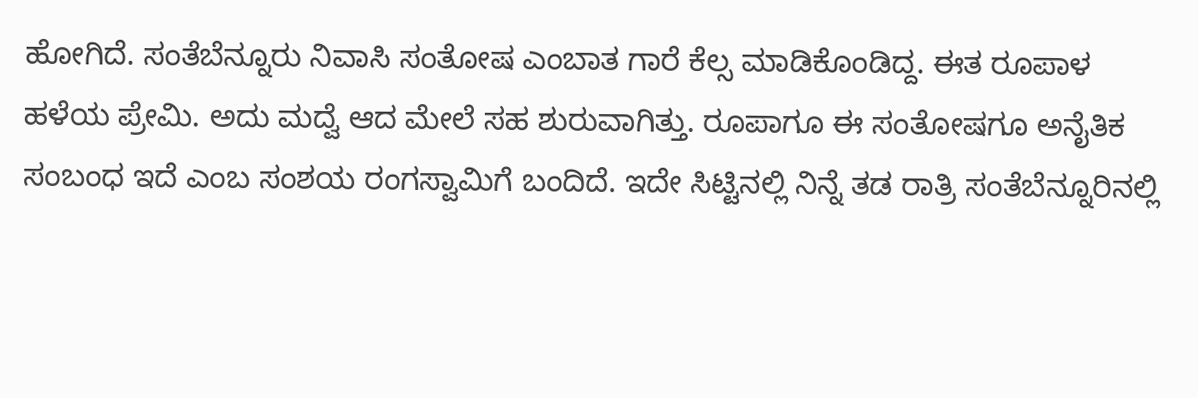ಹೋಗಿದೆ. ಸಂತೆಬೆನ್ನೂರು ನಿವಾಸಿ ಸಂತೋಷ ಎಂಬಾತ ಗಾರೆ ಕೆಲ್ಸ ಮಾಡಿಕೊಂಡಿದ್ದ. ಈತ ರೂಪಾಳ ಹಳೆಯ ಪ್ರೇಮಿ. ಅದು ಮದ್ವೆ ಆದ ಮೇಲೆ ಸಹ ಶುರುವಾಗಿತ್ತು. ರೂಪಾಗೂ ಈ ಸಂತೋಷಗೂ ಅನೈತಿಕ ಸಂಬಂಧ ಇದೆ ಎಂಬ ಸಂಶಯ ರಂಗಸ್ವಾಮಿಗೆ ಬಂದಿದೆ. ಇದೇ ಸಿಟ್ಟಿನಲ್ಲಿ ನಿನ್ನೆ ತಡ ರಾತ್ರಿ ಸಂತೆಬೆನ್ನೂರಿನಲ್ಲಿ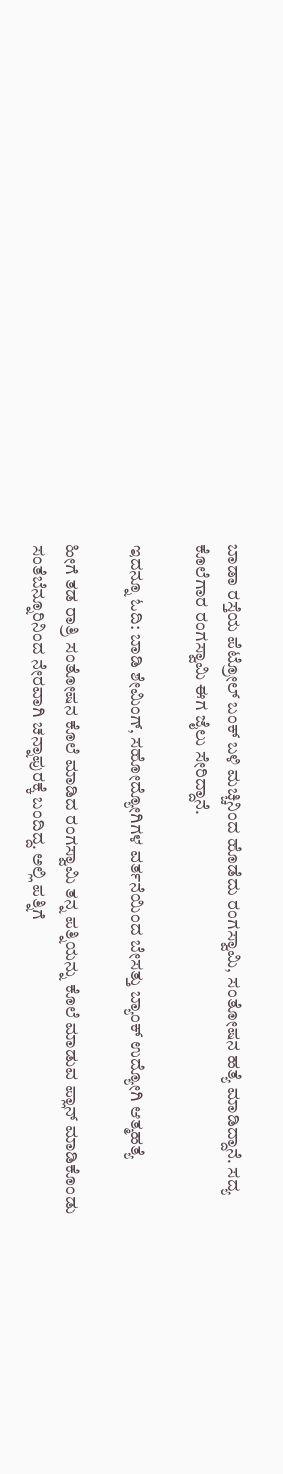ಬಾಡಾ ರಸ್ತೆಯ ಪೆಟ್ರೋಲ್ ಬಂಕ್ ಬಳಿ ಮಚ್ಚಿನಿಂದ ಹೊಡೆದು ರಂಗಸ್ವಾಮಿ, ಸಂತೋಷನ ಹತ್ಯೆ ಮಾಡಿದ್ದಾನೆ. ಸದ್ಯ ಕೊಲೆಗಾರ ರಂಗಸ್ವಾಮಿ ಈಗ ಜೈಲು ಸೇರಿದ್ದಾನೆ.

ಇದನ್ನೂ ಓದಿ: ಬಾಡಿ ಶೇಮಿಂಗ್, ಸಹೋದ್ಯೋಗಿಗಳ ವರ್ತನೆಯಿಂದ ಬೇಸತ್ತು ಬ್ಯಾಂಕ್ ಉದ್ಯೋಗಿ ಆತ್ಮಹತ್ಯೆ

ಹೀಗೆ ತಡ ರಾತ್ರಿ ಸಂತೋಷನ ಕೊಲೆ ಮಾಡಿದ ರಂಗಸ್ವಾಮಿ ತನ್ನ ಪತ್ನಿಯನ್ನು ಕೊಲೆ ಮಾಡುವ ಪ್ಲಾನ್ ಮಾಡಿಕೊಂಡು ಸಂತೆಬೆನ್ನೂರಿನಿಂದ ನೇರವಾಗಿ ಚನ್ನಾಪುರಕ್ಕೆ ಬಂದಿದ್ದ. ಅಲ್ಲಿ ಪತ್ನಿಗೆ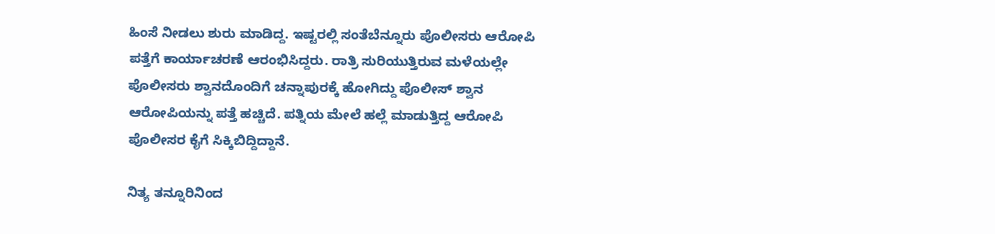ಹಿಂಸೆ ನೀಡಲು ಶುರು ಮಾಡಿದ್ದ. ಇಷ್ಟರಲ್ಲಿ ಸಂತೆಬೆನ್ನೂರು ಪೊಲೀಸರು ಆರೋಪಿ ಪತ್ತೆಗೆ ಕಾರ್ಯಾಚರಣೆ ಆರಂಭಿಸಿದ್ದರು. ರಾತ್ರಿ ಸುರಿಯುತ್ತಿರುವ ಮಳೆಯಲ್ಲೇ ಪೊಲೀಸರು ಶ್ವಾನದೊಂದಿಗೆ ಚನ್ನಾಪುರಕ್ಕೆ ಹೋಗಿದ್ದು ಪೊಲೀಸ್ ಶ್ವಾನ ಆರೋಪಿಯನ್ನು ಪತ್ತೆ ಹಚ್ಚಿದೆ. ಪತ್ನಿಯ ಮೇಲೆ ಹಲ್ಲೆ ಮಾಡುತ್ತಿದ್ದ ಆರೋಪಿ ಪೊಲೀಸರ ಕೈಗೆ ಸಿಕ್ಕಿಬಿದ್ದಿದ್ದಾನೆ.

ನಿತ್ಯ ತನ್ನೂರಿನಿಂದ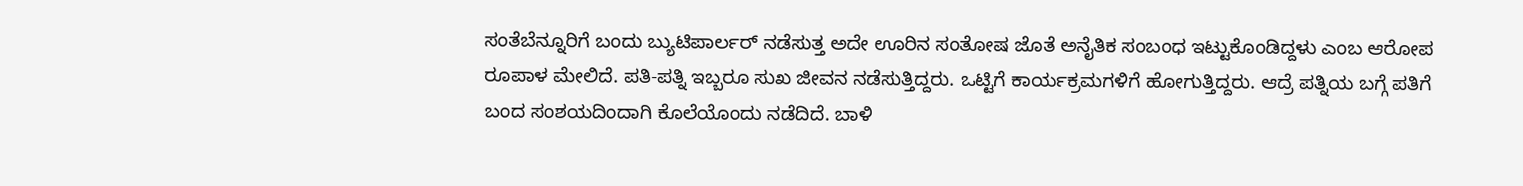ಸಂತೆಬೆನ್ನೂರಿಗೆ ಬಂದು ಬ್ಯುಟಿಪಾರ್ಲರ್ ನಡೆಸುತ್ತ ಅದೇ ಊರಿನ ಸಂತೋಷ ಜೊತೆ ಅನೈತಿಕ ಸಂಬಂಧ ಇಟ್ಟುಕೊಂಡಿದ್ದಳು ಎಂಬ ಆರೋಪ ರೂಪಾಳ ಮೇಲಿದೆ. ಪತಿ-ಪತ್ನಿ ಇಬ್ಬರೂ ಸುಖ ಜೀವನ ನಡೆಸುತ್ತಿದ್ದರು. ಒಟ್ಟಿಗೆ ಕಾರ್ಯಕ್ರಮಗಳಿಗೆ ಹೋಗುತ್ತಿದ್ದರು. ಆದ್ರೆ ಪತ್ನಿಯ ಬಗ್ಗೆ ಪತಿಗೆ ಬಂದ ಸಂಶಯದಿಂದಾಗಿ ಕೊಲೆಯೊಂದು ನಡೆದಿದೆ. ಬಾಳಿ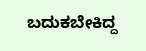ಬದುಕಬೇಕಿದ್ದ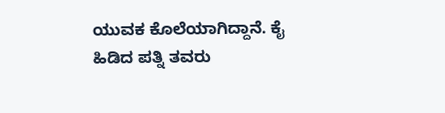ಯುವಕ ಕೊಲೆಯಾಗಿದ್ದಾನೆ. ಕೈ ಹಿಡಿದ ಪತ್ನಿ ತವರು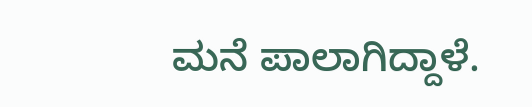ಮನೆ ಪಾಲಾಗಿದ್ದಾಳೆ.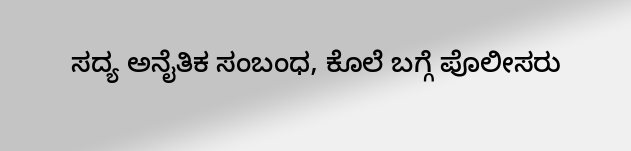ಸದ್ಯ ಅನೈತಿಕ ಸಂಬಂಧ, ಕೊಲೆ ಬಗ್ಗೆ ಪೊಲೀಸರು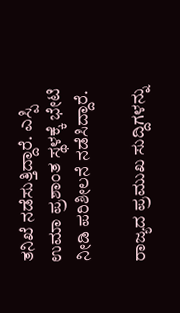ತನಿಖೆ ನಡೆಸುತ್ತಿದ್ದಾರೆ. ಎಸ್ಪಿ ಉಮಾ ಪ್ರಶಾಂತ ಸ್ಥಳಕ್ಕೆ ಭೇಟಿ ನೀಡಿ ಪರಿಶೀಲನೆ ನಡೆಸಿದ್ದಾರೆ.

ರಾಜ್ಯದ ಪ್ರಮುಖ ಸುದ್ದಿಗಳನ್ನು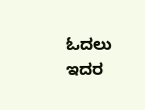ಓದಲು ಇದರ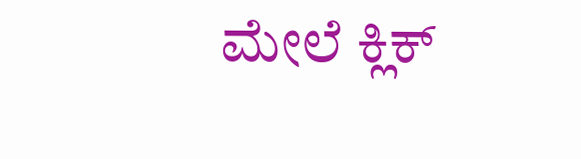ಮೇಲೆ ಕ್ಲಿಕ್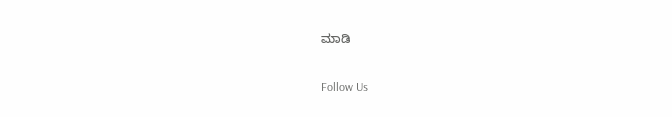ಮಾಡಿ

Follow Us